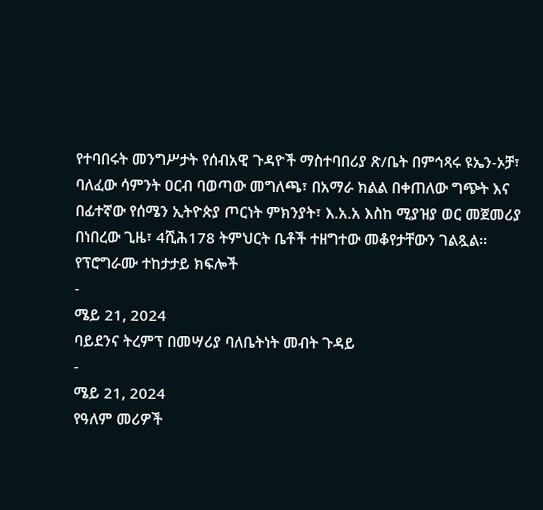የተባበሩት መንግሥታት የሰብአዊ ጉዳዮች ማስተባበሪያ ጽ/ቤት በምኅጻሩ ዩኤን-ኦቻ፣ ባለፈው ሳምንት ዐርብ ባወጣው መግለጫ፣ በአማራ ክልል በቀጠለው ግጭት እና በፊተኛው የሰሜን ኢትዮጵያ ጦርነት ምክንያት፣ እ.አ.አ እስከ ሚያዝያ ወር መጀመሪያ በነበረው ጊዜ፣ 4ሺሕ178 ትምህርት ቤቶች ተዘግተው መቆየታቸውን ገልጿል፡፡
የፕሮግራሙ ተከታታይ ክፍሎች
-
ሜይ 21, 2024
ባይደንና ትረምፕ በመሣሪያ ባለቤትነት መብት ጉዳይ
-
ሜይ 21, 2024
የዓለም መሪዎች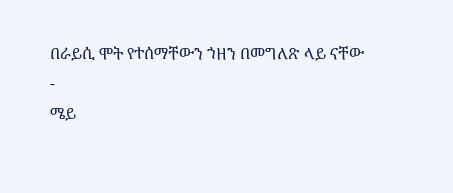በራይሲ ሞት የተሰማቸውን ኀዘን በመግለጽ ላይ ናቸው
-
ሜይ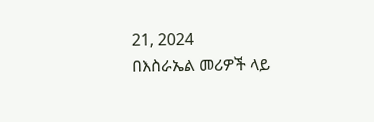21, 2024
በእስራኤል መሪዎች ላይ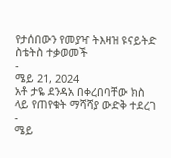የታሰበውን የመያዣ ትእዛዝ ዩናይትድ ስቴትስ ተቃወመች
-
ሜይ 21, 2024
አቶ ታዬ ደንዳአ በቀረበባቸው ክስ ላይ የጠየቁት ማሻሻያ ውድቅ ተደረገ
-
ሜይ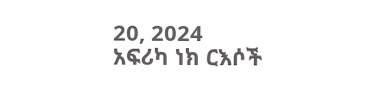20, 2024
አፍሪካ ነክ ርእሶች